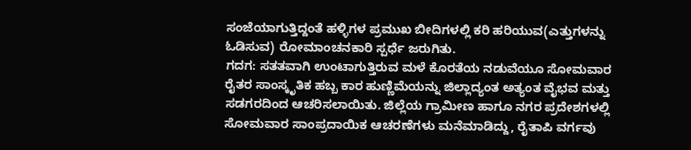ಸಂಜೆಯಾಗುತ್ತಿದ್ದಂತೆ ಹಳ್ಳಿಗಳ ಪ್ರಮುಖ ಬೀದಿಗಳಲ್ಲಿ ಕರಿ ಹರಿಯುವ(ಎತ್ತುಗಳನ್ನು ಓಡಿಸುವ) ರೋಮಾಂಚನಕಾರಿ ಸ್ಪರ್ಧೆ ಜರುಗಿತು.
ಗದಗ: ಸತತವಾಗಿ ಉಂಟಾಗುತ್ತಿರುವ ಮಳೆ ಕೊರತೆಯ ನಡುವೆಯೂ ಸೋಮವಾರ ರೈತರ ಸಾಂಸ್ಕೃತಿಕ ಹಬ್ಬ ಕಾರ ಹುಣ್ಣಿಮೆಯನ್ನು ಜಿಲ್ಲಾದ್ಯಂತ ಅತ್ಯಂತ ವೈಭವ ಮತ್ತು ಸಡಗರದಿಂದ ಆಚರಿಸಲಾಯಿತು. ಜಿಲ್ಲೆಯ ಗ್ರಾಮೀಣ ಹಾಗೂ ನಗರ ಪ್ರದೇಶಗಳಲ್ಲಿ ಸೋಮವಾರ ಸಾಂಪ್ರದಾಯಿಕ ಆಚರಣೆಗಳು ಮನೆಮಾಡಿದ್ದು, ರೈತಾಪಿ ವರ್ಗವು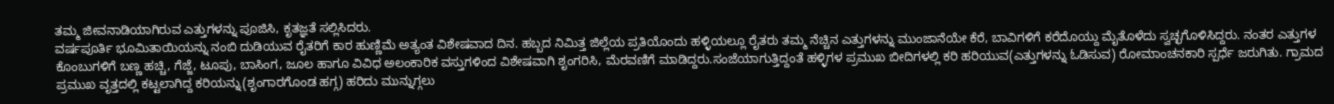ತಮ್ಮ ಜೀವನಾಡಿಯಾಗಿರುವ ಎತ್ತುಗಳನ್ನು ಪೂಜಿಸಿ, ಕೃತಜ್ಞತೆ ಸಲ್ಲಿಸಿದರು.
ವರ್ಷಪೂರ್ತಿ ಭೂಮಿತಾಯಿಯನ್ನು ನಂಬಿ ದುಡಿಯುವ ರೈತರಿಗೆ ಕಾರ ಹುಣ್ಣಿಮೆ ಅತ್ಯಂತ ವಿಶೇಷವಾದ ದಿನ. ಹಬ್ಬದ ನಿಮಿತ್ತ ಜಿಲ್ಲೆಯ ಪ್ರತಿಯೊಂದು ಹಳ್ಳಿಯಲ್ಲೂ ರೈತರು ತಮ್ಮ ನೆಚ್ಚಿನ ಎತ್ತುಗಳನ್ನು ಮುಂಜಾನೆಯೇ ಕೆರೆ, ಬಾವಿಗಳಿಗೆ ಕರೆದೊಯ್ದು ಮೈತೊಳೆದು ಸ್ವಚ್ಛಗೊಳಿಸಿದ್ದರು. ನಂತರ ಎತ್ತುಗಳ ಕೊಂಬುಗಳಿಗೆ ಬಣ್ಣ ಹಚ್ಚಿ, ಗೆಜ್ಜೆ, ಟೂಪು, ಬಾಸಿಂಗ, ಜೂಲ ಹಾಗೂ ವಿವಿಧ ಅಲಂಕಾರಿಕ ವಸ್ತುಗಳಿಂದ ವಿಶೇಷವಾಗಿ ಶೃಂಗರಿಸಿ, ಮೆರವಣಿಗೆ ಮಾಡಿದ್ದರು.ಸಂಜೆಯಾಗುತ್ತಿದ್ದಂತೆ ಹಳ್ಳಿಗಳ ಪ್ರಮುಖ ಬೀದಿಗಳಲ್ಲಿ ಕರಿ ಹರಿಯುವ(ಎತ್ತುಗಳನ್ನು ಓಡಿಸುವ) ರೋಮಾಂಚನಕಾರಿ ಸ್ಪರ್ಧೆ ಜರುಗಿತು. ಗ್ರಾಮದ ಪ್ರಮುಖ ವೃತ್ತದಲ್ಲಿ ಕಟ್ಟಲಾಗಿದ್ದ ಕರಿಯನ್ನು(ಶೃಂಗಾರಗೊಂಡ ಹಗ್ಗ) ಹರಿದು ಮುನ್ನುಗ್ಗಲು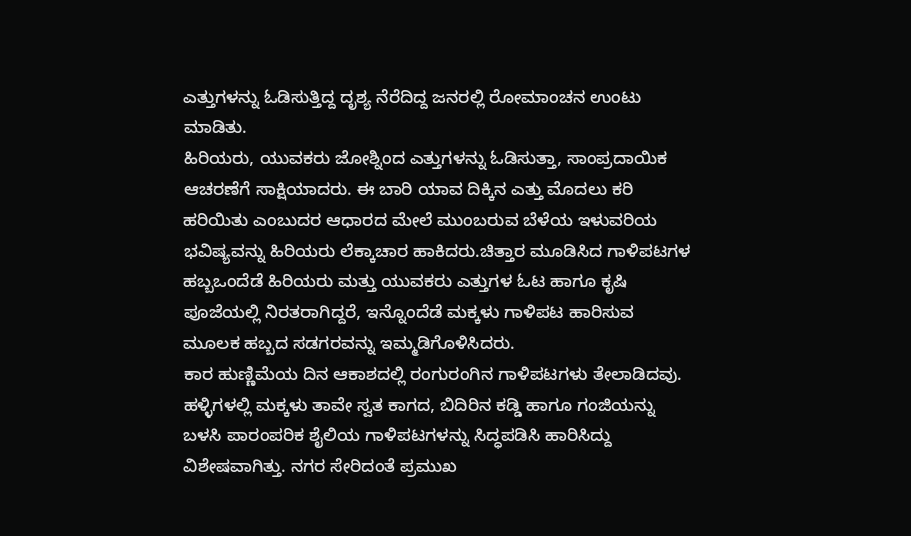ಎತ್ತುಗಳನ್ನು ಓಡಿಸುತ್ತಿದ್ದ ದೃಶ್ಯ ನೆರೆದಿದ್ದ ಜನರಲ್ಲಿ ರೋಮಾಂಚನ ಉಂಟು ಮಾಡಿತು.
ಹಿರಿಯರು, ಯುವಕರು ಜೋಶ್ನಿಂದ ಎತ್ತುಗಳನ್ನು ಓಡಿಸುತ್ತಾ, ಸಾಂಪ್ರದಾಯಿಕ ಆಚರಣೆಗೆ ಸಾಕ್ಷಿಯಾದರು. ಈ ಬಾರಿ ಯಾವ ದಿಕ್ಕಿನ ಎತ್ತು ಮೊದಲು ಕರಿ ಹರಿಯಿತು ಎಂಬುದರ ಆಧಾರದ ಮೇಲೆ ಮುಂಬರುವ ಬೆಳೆಯ ಇಳುವರಿಯ ಭವಿಷ್ಯವನ್ನು ಹಿರಿಯರು ಲೆಕ್ಕಾಚಾರ ಹಾಕಿದರು.ಚಿತ್ತಾರ ಮೂಡಿಸಿದ ಗಾಳಿಪಟಗಳ ಹಬ್ಬಒಂದೆಡೆ ಹಿರಿಯರು ಮತ್ತು ಯುವಕರು ಎತ್ತುಗಳ ಓಟ ಹಾಗೂ ಕೃಷಿ ಪೂಜೆಯಲ್ಲಿ ನಿರತರಾಗಿದ್ದರೆ, ಇನ್ನೊಂದೆಡೆ ಮಕ್ಕಳು ಗಾಳಿಪಟ ಹಾರಿಸುವ ಮೂಲಕ ಹಬ್ಬದ ಸಡಗರವನ್ನು ಇಮ್ಮಡಿಗೊಳಿಸಿದರು.
ಕಾರ ಹುಣ್ಣಿಮೆಯ ದಿನ ಆಕಾಶದಲ್ಲಿ ರಂಗುರಂಗಿನ ಗಾಳಿಪಟಗಳು ತೇಲಾಡಿದವು. ಹಳ್ಳಿಗಳಲ್ಲಿ ಮಕ್ಕಳು ತಾವೇ ಸ್ವತ ಕಾಗದ, ಬಿದಿರಿನ ಕಡ್ಡಿ ಹಾಗೂ ಗಂಜಿಯನ್ನು ಬಳಸಿ ಪಾರಂಪರಿಕ ಶೈಲಿಯ ಗಾಳಿಪಟಗಳನ್ನು ಸಿದ್ಧಪಡಿಸಿ ಹಾರಿಸಿದ್ದು ವಿಶೇಷವಾಗಿತ್ತು. ನಗರ ಸೇರಿದಂತೆ ಪ್ರಮುಖ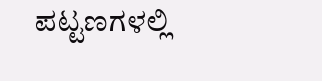ಪಟ್ಟಣಗಳಲ್ಲಿ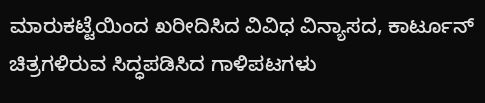ಮಾರುಕಟ್ಟೆಯಿಂದ ಖರೀದಿಸಿದ ವಿವಿಧ ವಿನ್ಯಾಸದ, ಕಾರ್ಟೂನ್ ಚಿತ್ರಗಳಿರುವ ಸಿದ್ಧಪಡಿಸಿದ ಗಾಳಿಪಟಗಳು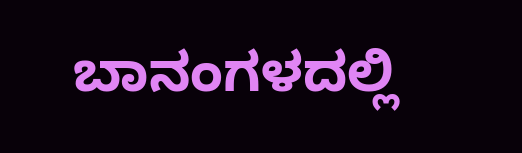ಬಾನಂಗಳದಲ್ಲಿ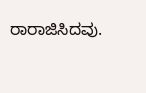ರಾರಾಜಿಸಿದವು.